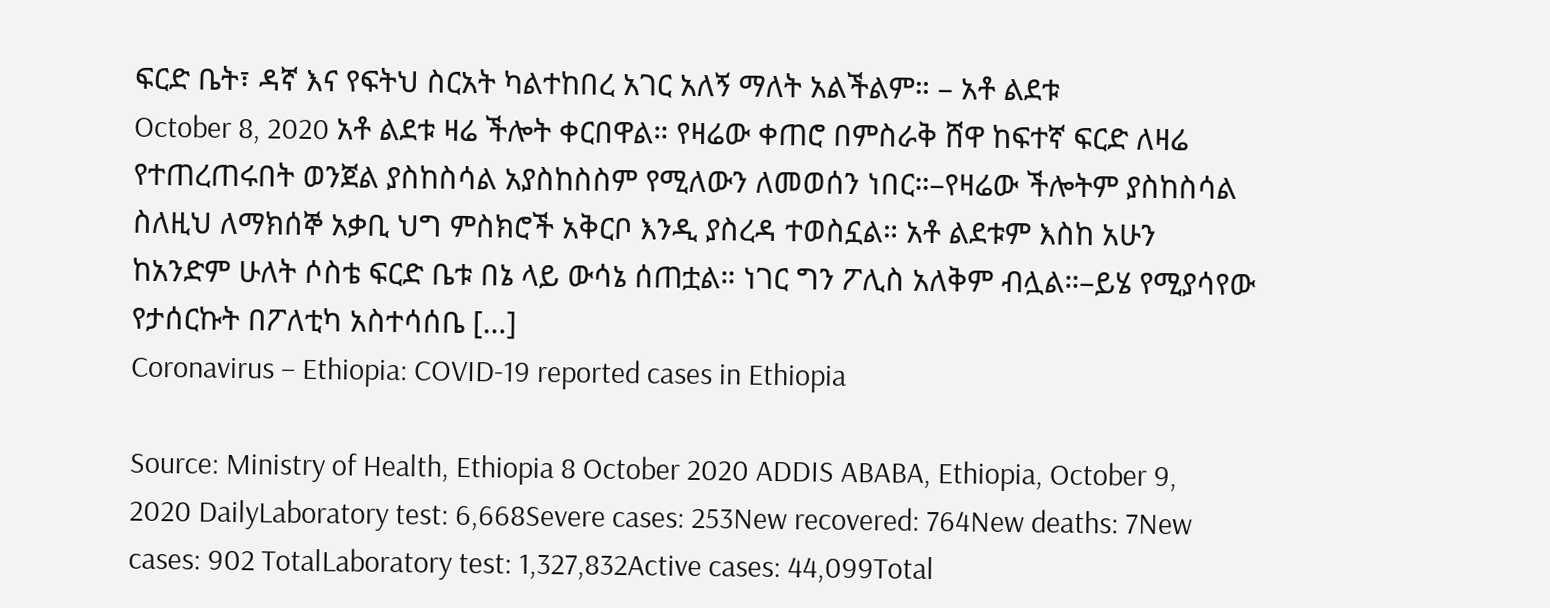ፍርድ ቤት፣ ዳኛ እና የፍትህ ስርአት ካልተከበረ አገር አለኝ ማለት አልችልም። – አቶ ልደቱ
October 8, 2020 አቶ ልደቱ ዛሬ ችሎት ቀርበዋል። የዛሬው ቀጠሮ በምስራቅ ሸዋ ከፍተኛ ፍርድ ለዛሬ የተጠረጠሩበት ወንጀል ያስከስሳል አያስከስስም የሚለውን ለመወሰን ነበር።–የዛሬው ችሎትም ያስከስሳል ስለዚህ ለማክሰኞ አቃቢ ህግ ምስክሮች አቅርቦ እንዲ ያስረዳ ተወስኗል። አቶ ልደቱም እስከ አሁን ከአንድም ሁለት ሶስቴ ፍርድ ቤቱ በኔ ላይ ውሳኔ ሰጠቷል። ነገር ግን ፖሊስ አለቅም ብሏል።–ይሄ የሚያሳየው የታሰርኩት በፖለቲካ አስተሳሰቤ […]
Coronavirus – Ethiopia: COVID-19 reported cases in Ethiopia

Source: Ministry of Health, Ethiopia 8 October 2020 ADDIS ABABA, Ethiopia, October 9, 2020 DailyLaboratory test: 6,668Severe cases: 253New recovered: 764New deaths: 7New cases: 902 TotalLaboratory test: 1,327,832Active cases: 44,099Total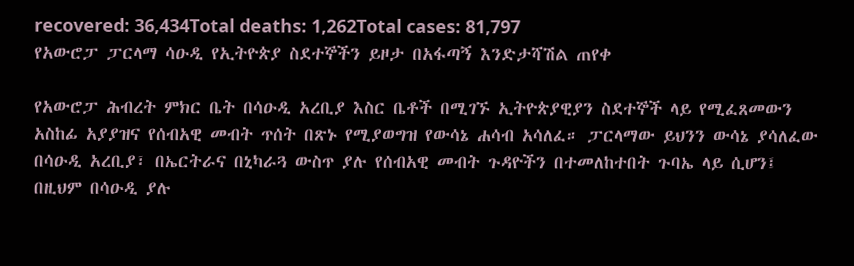recovered: 36,434Total deaths: 1,262Total cases: 81,797
የአውሮፓ ፓርላማ ሳዑዲ የኢትዮጵያ ስደተኞችን ይዞታ በአፋጣኝ እንድታሻሽል ጠየቀ

የአውሮፓ ሕብረት ምክር ቤት በሳዑዲ አረቢያ እስር ቤቶች በሚገኙ ኢትዮጵያዊያን ስደተኞች ላይ የሚፈጸመውን አስከፊ አያያዝና የሰብአዊ መብት ጥሰት በጽኑ የሚያወግዝ የውሳኔ ሐሳብ አሳለፈ። ፓርላማው ይህንን ውሳኔ ያሳለፈው በሳዑዲ አረቢያ፣ በኤርትራና በኒካራጓ ውስጥ ያሉ የሰብአዊ መብት ጉዳዮችን በተመለከተበት ጉባኤ ላይ ሲሆን፤ በዚህም በሳዑዲ ያሉ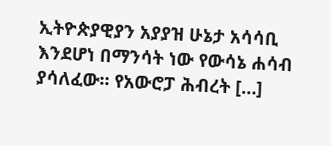ኢትዮጵያዊያን አያያዝ ሁኔታ አሳሳቢ እንደሆነ በማንሳት ነው የውሳኔ ሐሳብ ያሳለፈው። የአውሮፓ ሕብረት […]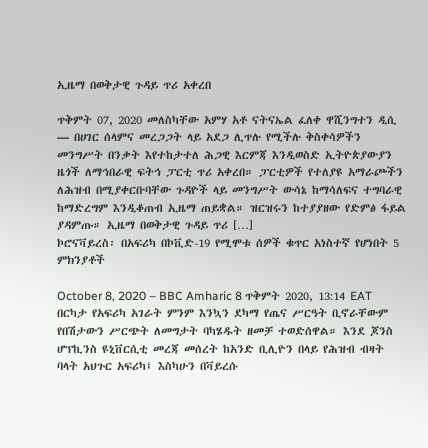ኢዜማ በወቅታዊ ጉዳይ ጥሪ አቀረበ

ጥቅምት 07, 2020 መለስካቸው አምሃ አቶ ናትናኤል ፈለቀ ዋሺንግተን ዲሲ — በሀገር ሰላምና መረጋጋት ላይ አደጋ ሊጥሉ የሚችሉ ቅስቀሳዎችን መንግሥት በንቃት እየተከታተለ ሕጋዊ እርምጃ እንዲወስድ ኢትዮጵያውያን ዜጎች ለማኅበራዊ ፍትኅ ፓርቲ ጥሪ አቀረበ። ፓርቲዎች የተለያዩ አማራጮችን ለሕዝብ በሚያቀርቡባቸው ጉዳዮች ላይ መንግሥት ውሳኔ ከማሳለፍና ተግባራዊ ከማድረግም እንዲቆጠብ ኢዜማ ጠይቋል። ዝርዝሩን ከተያያዘው የድምፅ ፋይል ያዳምጡ። ኢዜማ በወቅታዊ ጉዳይ ጥሪ […]
ኮሮናቫይረስ፡ በአፍሪካ በኮቪድ-19 የሚሞቱ ሰዎች ቁጥር አነስተኛ የሆነበት 5 ምክንያቶች

October 8, 2020 – BBC Amharic 8 ጥቅምት 2020, 13:14 EAT በርካታ የአፍሪካ አገራት ምንም እንኳን ደካማ የጤና ሥርዓት ቢኖራቸውም የበሽታውን ሥርጭት ለመግታት ባካሄዱት ዘመቻ ተወድሰዋል። እንደ ጆንስ ሆፕኪንስ ዩኒቨርሲቲ መረጃ መሰረት ከአንድ ቢሊዮን በላይ የሕዝብ ብዛት ባላት አህጉር አፍሪካ፤ እስካሁን በቫይረሱ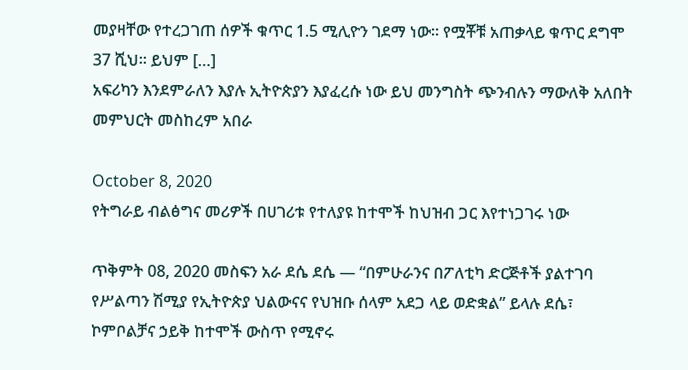መያዛቸው የተረጋገጠ ሰዎች ቁጥር 1.5 ሚሊዮን ገደማ ነው። የሟቾቹ አጠቃላይ ቁጥር ደግሞ 37 ሺህ። ይህም […]
አፍሪካን እንደምራለን እያሉ ኢትዮጵያን እያፈረሱ ነው ይህ መንግስት ጭንብሉን ማውለቅ አለበት መምህርት መስከረም አበራ

October 8, 2020
የትግራይ ብልፅግና መሪዎች በሀገሪቱ የተለያዩ ከተሞች ከህዝብ ጋር እየተነጋገሩ ነው

ጥቅምት 08, 2020 መስፍን አራ ደሴ ደሴ — “በምሁራንና በፖለቲካ ድርጅቶች ያልተገባ የሥልጣን ሽሚያ የኢትዮጵያ ህልውናና የህዝቡ ሰላም አደጋ ላይ ወድቋል” ይላሉ ደሴ፣ ኮምቦልቻና ኃይቅ ከተሞች ውስጥ የሚኖሩ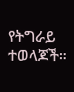የትግራይ ተወላጆች።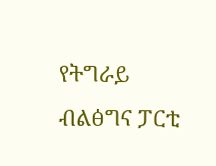የትግራይ ብልፅግና ፓርቲ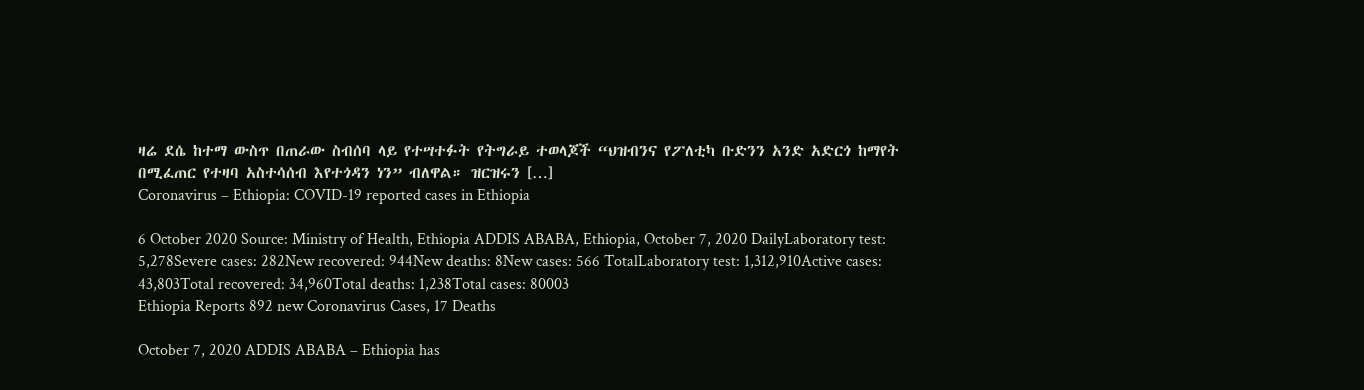ዛሬ ደሴ ከተማ ውስጥ በጠራው ስብሰባ ላይ የተሣተፉት የትግራይ ተወላጆች “ህዝብንና የፖለቲካ ቡድንን አንድ አድርጎ ከማየት በሚፈጠር የተዛባ አስተሳሰብ እየተጎዳን ነን” ብለዋል። ዝርዝሩን […]
Coronavirus – Ethiopia: COVID-19 reported cases in Ethiopia

6 October 2020 Source: Ministry of Health, Ethiopia ADDIS ABABA, Ethiopia, October 7, 2020 DailyLaboratory test: 5,278Severe cases: 282New recovered: 944New deaths: 8New cases: 566 TotalLaboratory test: 1,312,910Active cases: 43,803Total recovered: 34,960Total deaths: 1,238Total cases: 80003
Ethiopia Reports 892 new Coronavirus Cases, 17 Deaths

October 7, 2020 ADDIS ABABA – Ethiopia has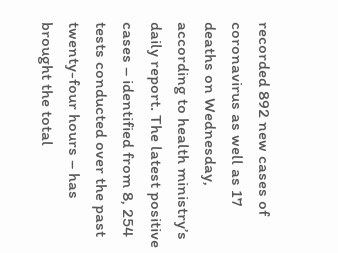recorded 892 new cases of coronavirus as well as 17 deaths on Wednesday, according to health ministry’s daily report. The latest positive cases – identified from 8, 254 tests conducted over the past twenty-four hours – has brought the total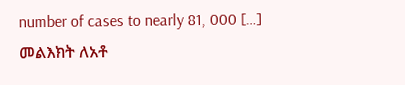number of cases to nearly 81, 000 […]
መልእክት ለአቶ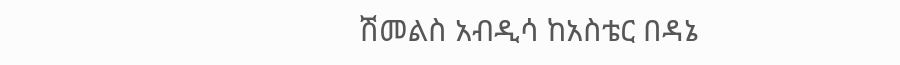ሽመልስ አብዲሳ ከአስቴር በዳኔ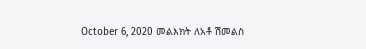October 6, 2020 መልእክት ለአቶ ሽመልስ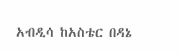አብዲሳ ከአስቴር በዳኔ